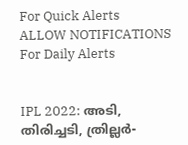For Quick Alerts
ALLOW NOTIFICATIONS
For Daily Alerts


IPL 2022: അടി, തിരിച്ചടി, ത്രില്ലര്‍-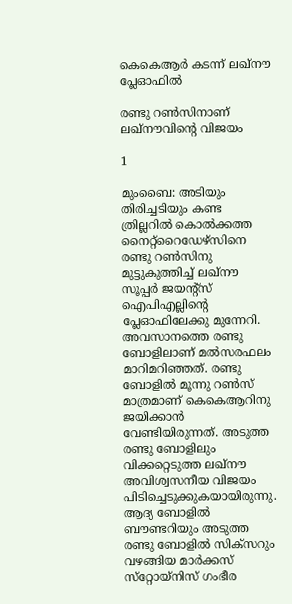കെകെആര്‍ കടന്ന് ലഖ്‌നൗ പ്ലേഓഫില്‍

രണ്ടു റണ്‍സിനാണ് ലഖ്‌നൗവിന്റെ വിജയം

1

മുംബൈ: അടിയും തിരിച്ചടിയും കണ്ട ത്രില്ലറില്‍ കൊല്‍ക്കത്ത നൈറ്റ്‌റൈഡേഴ്‌സിനെ രണ്ടു റണ്‍സിനു മുട്ടുകുത്തിച്ച് ലഖ്‌നൗ സൂപ്പര്‍ ജയന്റ്‌സ് ഐപിഎല്ലിന്റെ പ്ലേഓഫിലേക്കു മുന്നേറി. അവസാനത്തെ രണ്ടു ബോളിലാണ് മല്‍സരഫലം മാറിമറിഞ്ഞത്. രണ്ടു ബോളില്‍ മൂന്നു റണ്‍സ് മാത്രമാണ് കെകെആറിനു ജയിക്കാന്‍ വേണ്ടിയിരുന്നത്. അടുത്ത രണ്ടു ബോളിലും വിക്കറ്റെടുത്ത ലഖ്‌നൗ അവിശ്വസനീയ വിജയം പിടിച്ചെടുക്കുകയായിരുന്നു. ആദ്യ ബോളില്‍ ബൗണ്ടറിയും അടുത്ത രണ്ടു ബോളില്‍ സിക്‌സറും വഴങ്ങിയ മാര്‍ക്കസ് സ്‌റ്റോയ്‌നിസ് ഗംഭീര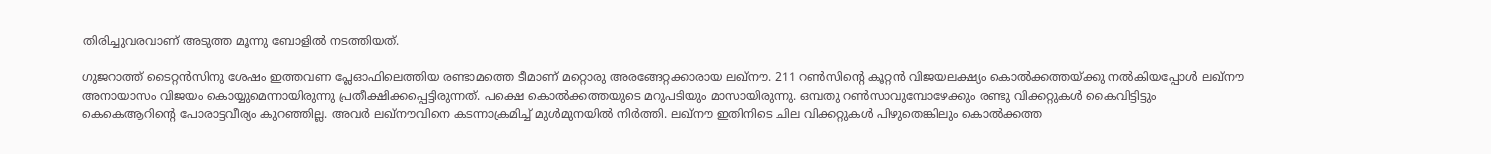തിരിച്ചുവരവാണ് അടുത്ത മൂന്നു ബോളില്‍ നടത്തിയത്.

ഗുജറാത്ത് ടൈറ്റന്‍സിനു ശേഷം ഇത്തവണ പ്ലേഓഫിലെത്തിയ രണ്ടാമത്തെ ടീമാണ് മറ്റൊരു അരങ്ങേറ്റക്കാരായ ലഖ്‌നൗ. 211 റണ്‍സിന്റെ കൂറ്റന്‍ വിജയലക്ഷ്യം കൊല്‍ക്കത്തയ്ക്കു നല്‍കിയപ്പോള്‍ ലഖ്‌നൗ അനായാസം വിജയം കൊയ്യുമെന്നായിരുന്നു പ്രതീക്ഷിക്കപ്പെട്ടിരുന്നത്. പക്ഷെ കൊല്‍ക്കത്തയുടെ മറുപടിയും മാസായിരുന്നു. ഒമ്പതു റണ്‍സാവുമ്പോഴേക്കും രണ്ടു വിക്കറ്റുകള്‍ കൈവിട്ടിട്ടും കെകെആറിന്റെ പോരാട്ടവീര്യം കുറഞ്ഞില്ല. അവര്‍ ലഖ്‌നൗവിനെ കടന്നാക്രമിച്ച് മുള്‍മുനയില്‍ നിര്‍ത്തി. ലഖ്‌നൗ ഇതിനിടെ ചില വിക്കറ്റുകള്‍ പിഴുതെങ്കിലും കൊല്‍ക്കത്ത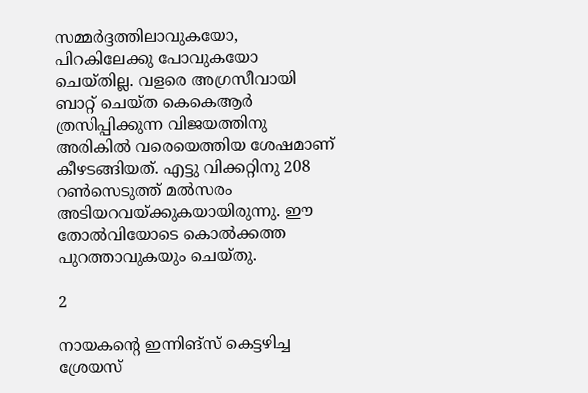സമ്മര്‍ദ്ദത്തിലാവുകയോ, പിറകിലേക്കു പോവുകയോ ചെയ്തില്ല. വളരെ അഗ്രസീവായി ബാറ്റ് ചെയ്ത കെകെആര്‍ ത്രസിപ്പിക്കുന്ന വിജയത്തിനു അരികില്‍ വരെയെത്തിയ ശേഷമാണ് കീഴടങ്ങിയത്. എട്ടു വിക്കറ്റിനു 208 റണ്‍സെടുത്ത് മല്‍സരം അടിയറവയ്ക്കുകയായിരുന്നു. ഈ തോല്‍വിയോടെ കൊല്‍ക്കത്ത പുറത്താവുകയും ചെയ്തു.

2

നായകന്റെ ഇന്നിങ്‌സ് കെട്ടഴിച്ച ശ്രേയസ്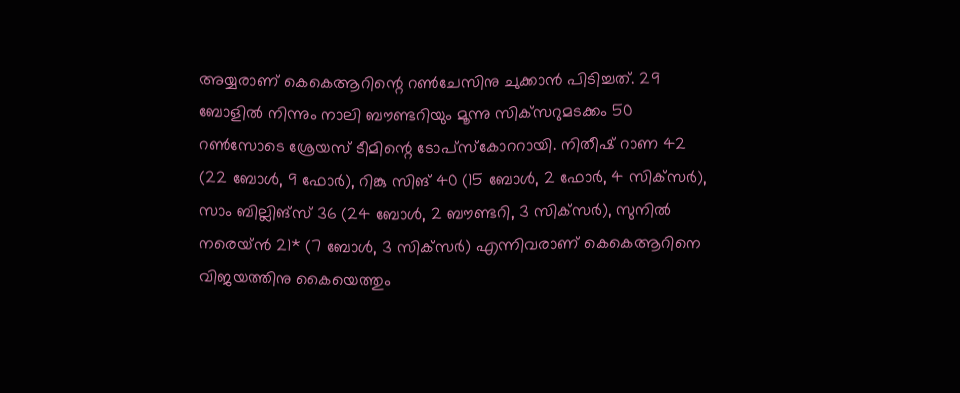അയ്യരാണ് കെകെആറിന്റെ റണ്‍ചേസിനു ചുക്കാന്‍ പിടിച്ചത്. 29 ബോളില്‍ നിന്നും നാലി ബൗണ്ടറിയും മൂന്നു സിക്‌സറുമടക്കം 50 റണ്‍സോടെ ശ്രേയസ് ടീമിന്റെ ടോപ്‌സ്‌കോററായി. നിതീഷ് റാണ 42 (22 ബോള്‍, 9 ഫോര്‍), റിങ്കു സിങ് 40 (15 ബോള്‍, 2 ഫോര്‍, 4 സിക്‌സര്‍), സാം ബില്ലിങ്‌സ് 36 (24 ബോള്‍, 2 ബൗണ്ടറി, 3 സിക്‌സര്‍), സുനില്‍ നരെയ്ന്‍ 21* (7 ബോള്‍, 3 സിക്‌സര്‍) എന്നിവരാണ് കെകെആറിനെ വിജയത്തിനു കൈയെത്തും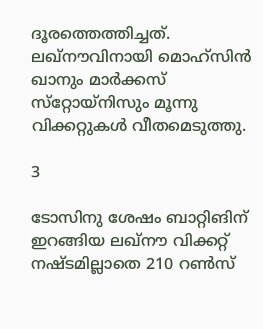ദൂരത്തെത്തിച്ചത്. ലഖ്‌നൗവിനായി മൊഹ്‌സിന്‍ ഖാനും മാര്‍ക്കസ് സ്‌റ്റോയ്‌നിസും മൂന്നു വിക്കറ്റുകള്‍ വീതമെടുത്തു.

3

ടോസിനു ശേഷം ബാറ്റിങിന് ഇറങ്ങിയ ലഖ്‌നൗ വിക്കറ്റ് നഷ്ടമില്ലാതെ 210 റണ്‍സ്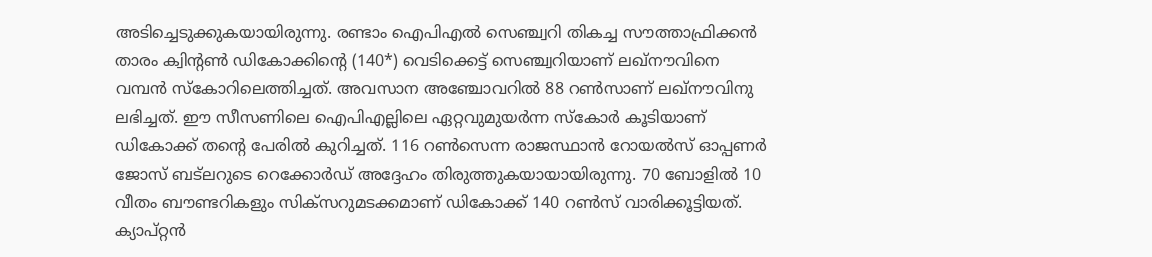അടിച്ചെടുക്കുകയായിരുന്നു. രണ്ടാം ഐപിഎല്‍ സെഞ്ച്വറി തികച്ച സൗത്താഫ്രിക്കന്‍ താരം ക്വിന്റണ്‍ ഡികോക്കിന്റെ (140*) വെടിക്കെട്ട് സെഞ്ച്വറിയാണ് ലഖ്‌നൗവിനെ വമ്പന്‍ സ്‌കോറിലെത്തിച്ചത്. അവസാന അഞ്ചോവറില്‍ 88 റണ്‍സാണ് ലഖ്‌നൗവിനു ലഭിച്ചത്. ഈ സീസണിലെ ഐപിഎല്ലിലെ ഏറ്റവുമുയര്‍ന്ന സ്‌കോര്‍ കൂടിയാണ് ഡികോക്ക് തന്റെ പേരില്‍ കുറിച്ചത്. 116 റണ്‍സെന്ന രാജസ്ഥാന്‍ റോയല്‍സ് ഓപ്പണര്‍ ജോസ് ബട്‌ലറുടെ റെക്കോര്‍ഡ് അദ്ദേഹം തിരുത്തുകയായായിരുന്നു. 70 ബോളില്‍ 10 വീതം ബൗണ്ടറികളും സിക്‌സറുമടക്കമാണ് ഡികോക്ക് 140 റണ്‍സ് വാരിക്കൂട്ടിയത്. ക്യാപ്റ്റന്‍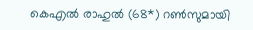കെഎല്‍ രാഹുല്‍ (68*) റണ്‍സുമായി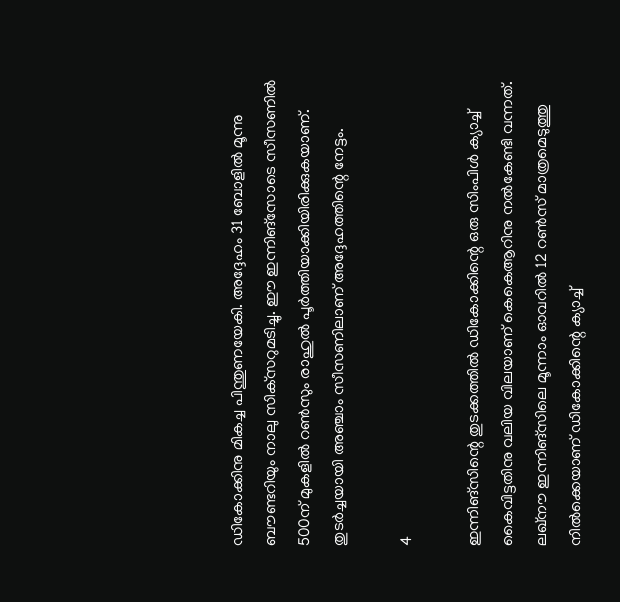ഡികോക്കിനു മികച്ച പിന്തുണയേകി. അദ്ദേഹം 31 ബോളില്‍ മൂന്നു ബൗണ്ടറിയും നാലു സിക്‌സറുമടിച്ചു. ഈ ഇന്നിങ്‌സോടെ സീസണില്‍ 500ന് മുകളില്‍ റണ്‍സും രാഹുല്‍ പൂര്‍ത്തിയാക്കിയിരിക്കുകയാണ്. തുടര്‍ച്ചയായി അഞ്ചാം സീസണിലാണ് അദ്ദേഹത്തിന്റെ നേട്ടം.

4

ഇന്നിങ്‌സിന്റെ തുടക്കത്തില്‍ ഡികോക്കിന്റെ ഒരു സിംപിള്‍ ക്യാച്ച് കൈവിട്ടതിനു വലിയ വിലയാണ് കെകെആറിനു നല്‍കേണ്ടി വന്നത്. ലഖ്‌നൗ ഇന്നിങ്‌സിലെ മൂന്നാം ഓവറില്‍ 12 റണ്‍സ് മാത്രമെടുത്തു നില്‍ക്കെയാണ് ഡികോക്കിന്റെ ക്യാച്ച്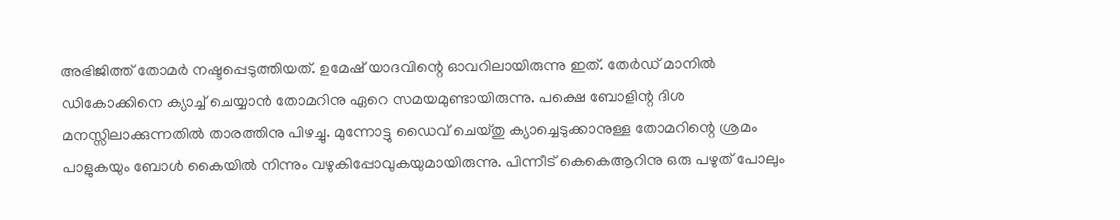അഭിജിത്ത് തോമര്‍ നഷ്ടപ്പെടുത്തിയത്. ഉമേഷ് യാദവിന്റെ ഓവറിലായിരുന്നു ഇത്. തേര്‍ഡ് മാനില്‍ ഡികോക്കിനെ ക്യാച്ച് ചെയ്യാന്‍ തോമറിനു ഏറെ സമയമുണ്ടായിരുന്നു. പക്ഷെ ബോളിന്റ ദിശ മനസ്സിലാക്കുന്നതില്‍ താരത്തിനു പിഴച്ചു. മുന്നോട്ടു ഡൈവ് ചെയ്തു ക്യാച്ചെടുക്കാനുള്ള തോമറിന്റെ ശ്രമം പാളുകയും ബോള്‍ കൈയില്‍ നിന്നും വഴുകിപ്പോവുകയുമായിരുന്നു. പിന്നീട് കെകെആറിനു ഒരു പഴുത് പോലും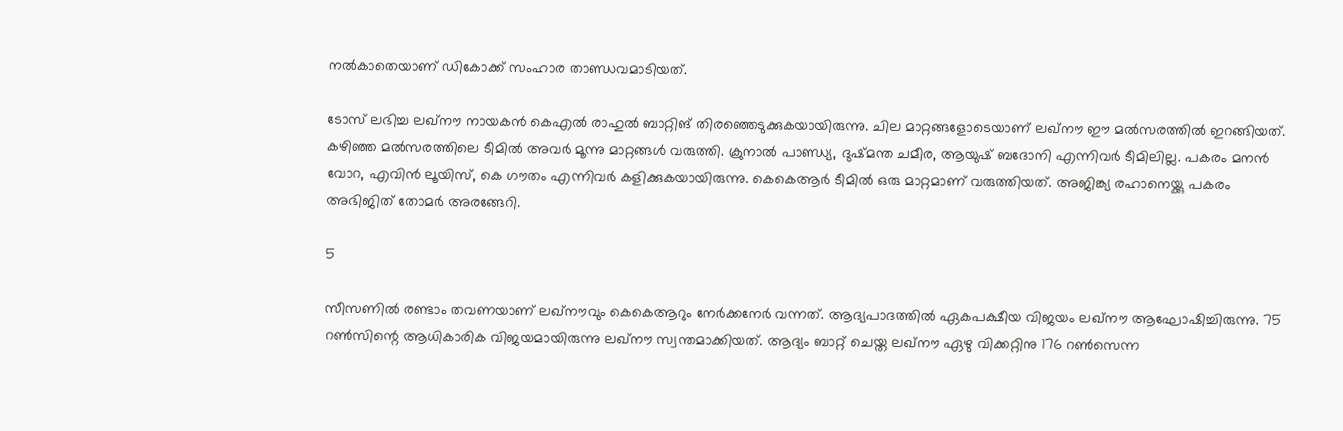നല്‍കാതെയാണ് ഡികോക്ക് സംഹാര താണ്ഡവമാടിയത്.

ടോസ് ലഭിച്ച ലഖ്‌നൗ നായകന്‍ കെഎല്‍ രാഹുല്‍ ബാറ്റിങ് തിരഞ്ഞെടുക്കുകയായിരുന്നു. ചില മാറ്റങ്ങളോടെയാണ് ലഖ്‌നൗ ഈ മല്‍സരത്തില്‍ ഇറങ്ങിയത്. കഴിഞ്ഞ മല്‍സരത്തിലെ ടീമില്‍ അവര്‍ മൂന്നു മാറ്റങ്ങള്‍ വരുത്തി. ക്രുനാല്‍ പാണ്ഡ്യ, ദുഷ്മന്ത ചമീര, ആയുഷ് ബദോനി എന്നിവര്‍ ടീമിലില്ല. പകരം മനന്‍ വോറ, എവിന്‍ ലൂയിസ്, കെ ഗൗതം എന്നിവര്‍ കളിക്കുകയായിരുന്നു. കെകെആര്‍ ടീമില്‍ ഒരു മാറ്റമാണ് വരുത്തിയത്. അജിങ്ക്യ രഹാനെയ്ക്കു പകരം അഭിജിത് തോമര്‍ അരങ്ങേറി.

5

സീസണില്‍ രണ്ടാം തവണയാണ് ലഖ്‌നൗവും കെകെആറും നേര്‍ക്കനേര്‍ വന്നത്. ആദ്യപാദത്തില്‍ ഏകപക്ഷീയ വിജയം ലഖ്‌നൗ ആഘോഷിച്ചിരുന്നു. 75 റണ്‍സിന്റെ ആധികാരിക വിജയമായിരുന്നു ലഖ്‌നൗ സ്വന്തമാക്കിയത്. ആദ്യം ബാറ്റ് ചെയ്ത ലഖ്‌നൗ ഏഴു വിക്കറ്റിനു 176 റണ്‍സെന്ന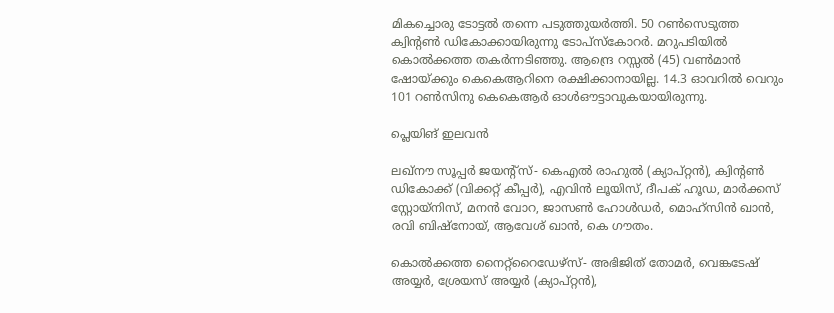മികച്ചൊരു ടോട്ടല്‍ തന്നെ പടുത്തുയര്‍ത്തി. 50 റണ്‍സെടുത്ത ക്വിന്റണ്‍ ഡികോക്കായിരുന്നു ടോപ്‌സ്‌കോറര്‍. മറുപടിയില്‍ കൊല്‍ക്കത്ത തകര്‍ന്നടിഞ്ഞു. ആന്ദ്രെ റസ്സല്‍ (45) വണ്‍മാന്‍ ഷോയ്ക്കും കെകെആറിനെ രക്ഷിക്കാനായില്ല. 14.3 ഓവറില്‍ വെറും 101 റണ്‍സിനു കെകെആര്‍ ഓള്‍ഔട്ടാവുകയായിരുന്നു.

പ്ലെയിങ് ഇലവന്‍

ലഖ്നൗ സൂപ്പര്‍ ജയന്റ്സ്- കെഎല്‍ രാഹുല്‍ (ക്യാപ്റ്റന്‍), ക്വിന്റണ്‍ ഡികോക്ക് (വിക്കറ്റ് കീപ്പര്‍), എവിന്‍ ലൂയിസ്, ദീപക് ഹൂഡ, മാര്‍ക്കസ് സ്റ്റോയ്‌നിസ്, മനന്‍ വോറ, ജാസണ്‍ ഹോള്‍ഡര്‍, മൊഹ്സിന്‍ ഖാന്‍, രവി ബിഷ്നോയ്, ആവേശ് ഖാന്‍, കെ ഗൗതം.

കൊല്‍ക്കത്ത നൈറ്റ്റൈഡേഴ്സ്- അഭിജിത് തോമര്‍, വെങ്കടേഷ് അയ്യര്‍, ശ്രേയസ് അയ്യര്‍ (ക്യാപ്റ്റന്‍),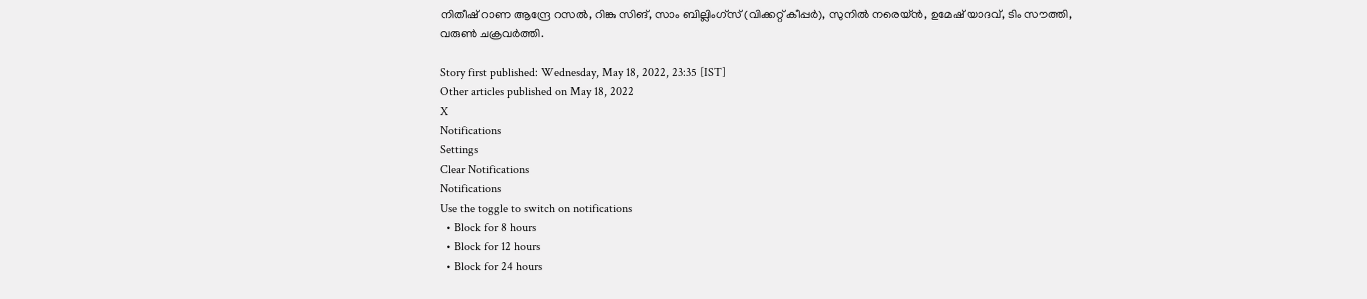നിതീഷ് റാണ ആന്ദ്രേ റസല്‍, റിങ്കു സിങ്, സാം ബില്ലിംഗ്സ് (വിക്കറ്റ് കീപ്പര്‍), സുനില്‍ നരെയ്ന്‍, ഉമേഷ് യാദവ്, ടിം സൗത്തി, വരുണ്‍ ചക്രവര്‍ത്തി.

Story first published: Wednesday, May 18, 2022, 23:35 [IST]
Other articles published on May 18, 2022
X
Notifications
Settings
Clear Notifications
Notifications
Use the toggle to switch on notifications
  • Block for 8 hours
  • Block for 12 hours
  • Block for 24 hours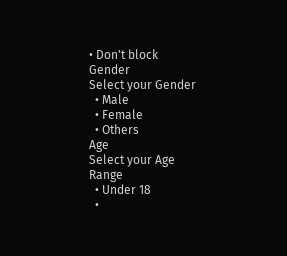• Don't block
Gender
Select your Gender
  • Male
  • Female
  • Others
Age
Select your Age Range
  • Under 18
  •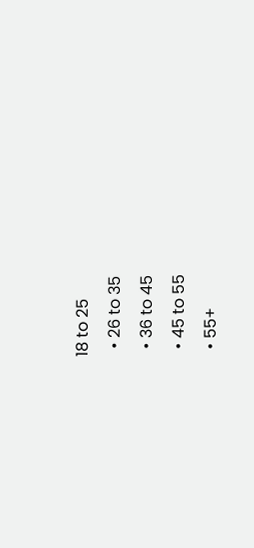18 to 25
  • 26 to 35
  • 36 to 45
  • 45 to 55
  • 55+